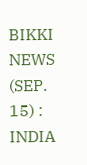BIKKI NEWS (SEP. 15) : INDIA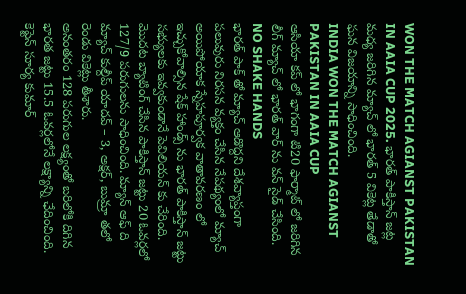WON THE MATCH AGIANST PAKISTAN IN AAIA CUP 2025. భారత్ పాకిస్తాన్ జట్ల మధ్య జరిగిన మ్యాచ్ లో భారత్ 5 వికెట్ల తేడాతో ఘన విజయాన్ని సాధించింది.
INDIA WON THE MATCH AGIANST PAKISTAN IN AAIA CUP
ఆసియా కప్ లో భాగంగా టి20 ఫార్మాట్ లో జరిగిన లీగ్ మ్యాచ్ లో భారత్ వార్ ను వన్ సైడ్ చేసింది.
NO SHAKE HANDS
భారత్ పాక్ తో మ్యాచ్ ఆడొద్దని దేశవ్యాప్తంగా పలువురు నిరసన వ్యక్తం చేసిన నేపథ్యంలో మ్యాచ్ అయిపోయాక స్నేహపూర్వక వాతావరణం లో ఇచ్చుకోవాల్సిన షేక్ హాండ్స్ ను భారత్ పాకిస్తాన్ జట్టు సభ్యులకు ఇవ్వకుండానే పెవిలియన్ కు చేరింది.
మొదట బ్యాటింగ్ చేసిన పాకిస్తాన్ జట్టు 20 ఓవర్లలో 127/9 పరుగులను సాధించింది. మ్యాన్ ఆఫ్ ది మ్యాచ్ కుల్దీప్ యాదవ్ – 3, అక్షర్, బుమ్రా తలో రెండు వికెట్లు తీశారు.
అనంతరం 128 పరుగుల లక్ష్యంతో బరిలోకి దిగిన భారత జట్టు 15.5 ఓవర్లలోనే లక్ష్యాన్ని ఛేదించింది. కెప్టెన్ సూర్య కుమార్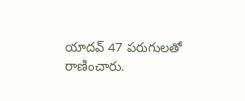యాదవ్ 47 పరుగులతో రాణించారు.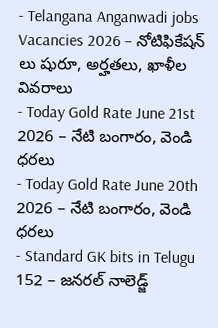- Telangana Anganwadi jobs Vacancies 2026 – నోటిఫికేషన్ లు షురూ, అర్హతలు, ఖాళీల వివరాలు
- Today Gold Rate June 21st 2026 – నేటి బంగారం, వెండి ధరలు
- Today Gold Rate June 20th 2026 – నేటి బంగారం, వెండి ధరలు
- Standard GK bits in Telugu 152 – జనరల్ నాలెడ్జ్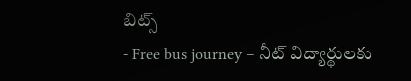బిట్స్
- Free bus journey – నీట్ విద్యార్థులకు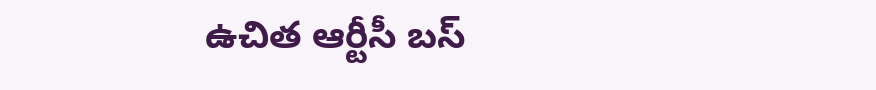ఉచిత ఆర్టీసీ బస్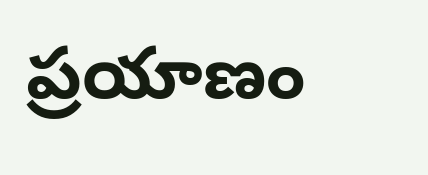ప్రయాణం